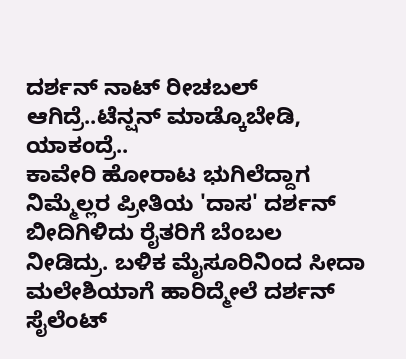ದರ್ಶನ್ ನಾಟ್ ರೀಚಬಲ್ ಆಗಿದ್ರೆ..ಟೆನ್ಷನ್ ಮಾಡ್ಕೊಬೇಡಿ, ಯಾಕಂದ್ರೆ..
ಕಾವೇರಿ ಹೋರಾಟ ಭುಗಿಲೆದ್ದಾಗ ನಿಮ್ಮೆಲ್ಲರ ಪ್ರೀತಿಯ 'ದಾಸ' ದರ್ಶನ್ ಬೀದಿಗಿಳಿದು ರೈತರಿಗೆ ಬೆಂಬಲ ನೀಡಿದ್ರು. ಬಳಿಕ ಮೈಸೂರಿನಿಂದ ಸೀದಾ ಮಲೇಶಿಯಾಗೆ ಹಾರಿದ್ಮೇಲೆ ದರ್ಶನ್ ಸೈಲೆಂಟ್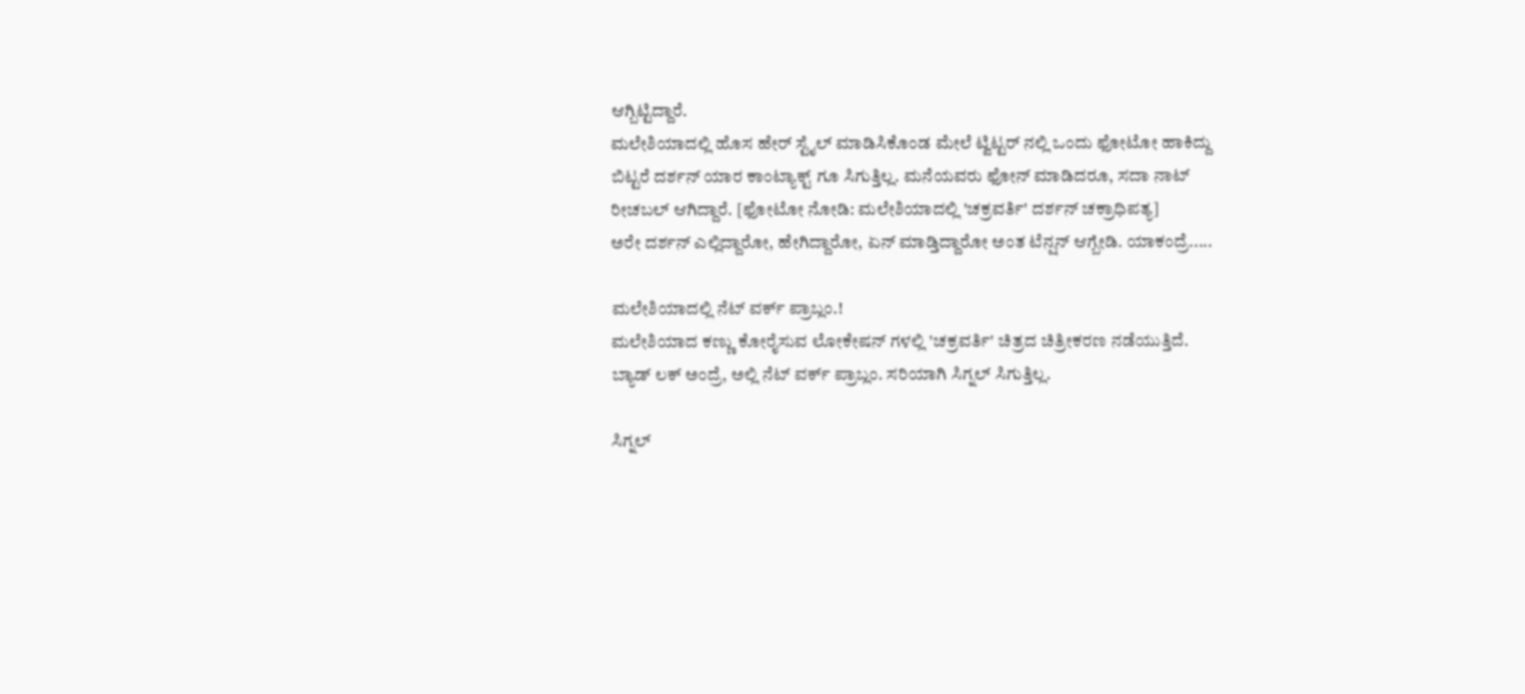ಆಗ್ಬಿಟ್ಟಿದ್ದಾರೆ.
ಮಲೇಶಿಯಾದಲ್ಲಿ ಹೊಸ ಹೇರ್ ಸ್ಟೈಲ್ ಮಾಡಿಸಿಕೊಂಡ ಮೇಲೆ ಟ್ವಿಟ್ಟರ್ ನಲ್ಲಿ ಒಂದು ಫೋಟೋ ಹಾಕಿದ್ದು ಬಿಟ್ಟರೆ ದರ್ಶನ್ ಯಾರ ಕಾಂಟ್ಯಾಕ್ಟ್ ಗೂ ಸಿಗುತ್ತಿಲ್ಲ. ಮನೆಯವರು ಫೋನ್ ಮಾಡಿದರೂ, ಸದಾ ನಾಟ್ ರೀಚಬಲ್ ಆಗಿದ್ದಾರೆ. [ಫೋಟೋ ನೋಡಿ: ಮಲೇಶಿಯಾದಲ್ಲಿ 'ಚಕ್ರವರ್ತಿ' ದರ್ಶನ್ ಚಕ್ರಾಧಿಪತ್ಯ]
ಅರೇ ದರ್ಶನ್ ಎಲ್ಲಿದ್ದಾರೋ, ಹೇಗಿದ್ದಾರೋ, ಏನ್ ಮಾಡ್ತಿದ್ದಾರೋ ಅಂತ ಟೆನ್ಷನ್ ಆಗ್ಬೇಡಿ. ಯಾಕಂದ್ರೆ.....

ಮಲೇಶಿಯಾದಲ್ಲಿ ನೆಟ್ ವರ್ಕ್ ಪ್ರಾಬ್ಲಂ.!
ಮಲೇಶಿಯಾದ ಕಣ್ಣು ಕೋರೈಸುವ ಲೋಕೇಷನ್ ಗಳಲ್ಲಿ 'ಚಕ್ರವರ್ತಿ' ಚಿತ್ರದ ಚಿತ್ರೀಕರಣ ನಡೆಯುತ್ತಿದೆ. ಬ್ಯಾಡ್ ಲಕ್ ಅಂದ್ರೆ, ಅಲ್ಲಿ ನೆಟ್ ವರ್ಕ್ ಪ್ರಾಬ್ಲಂ. ಸರಿಯಾಗಿ ಸಿಗ್ನಲ್ ಸಿಗುತ್ತಿಲ್ಲ.

ಸಿಗ್ನಲ್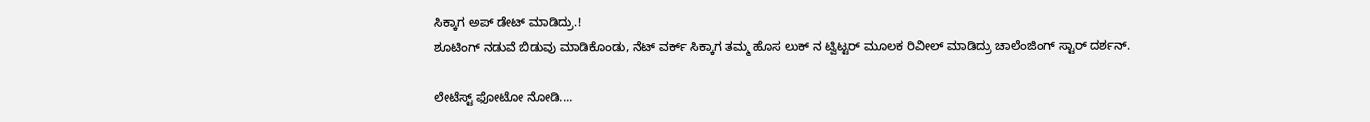ಸಿಕ್ಕಾಗ ಅಪ್ ಡೇಟ್ ಮಾಡಿದ್ರು.!
ಶೂಟಿಂಗ್ ನಡುವೆ ಬಿಡುವು ಮಾಡಿಕೊಂಡು, ನೆಟ್ ವರ್ಕ್ ಸಿಕ್ಕಾಗ ತಮ್ಮ ಹೊಸ ಲುಕ್ ನ ಟ್ವಿಟ್ಟರ್ ಮೂಲಕ ರಿವೀಲ್ ಮಾಡಿದ್ರು ಚಾಲೆಂಜಿಂಗ್ ಸ್ಟಾರ್ ದರ್ಶನ್.

ಲೇಟೆಸ್ಟ್ ಫೋಟೋ ನೋಡಿ....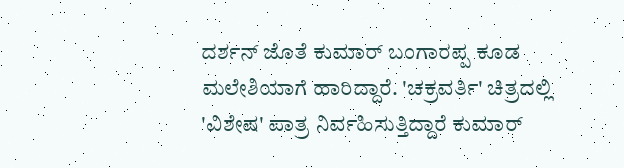ದರ್ಶನ್ ಜೊತೆ ಕುಮಾರ್ ಬಂಗಾರಪ್ಪ ಕೂಡ ಮಲೇಶಿಯಾಗೆ ಹಾರಿದ್ದಾರೆ. 'ಚಕ್ರವರ್ತಿ' ಚಿತ್ರದಲ್ಲಿ 'ವಿಶೇಷ' ಪಾತ್ರ ನಿರ್ವಹಿಸುತ್ತಿದ್ದಾರೆ ಕುಮಾರ್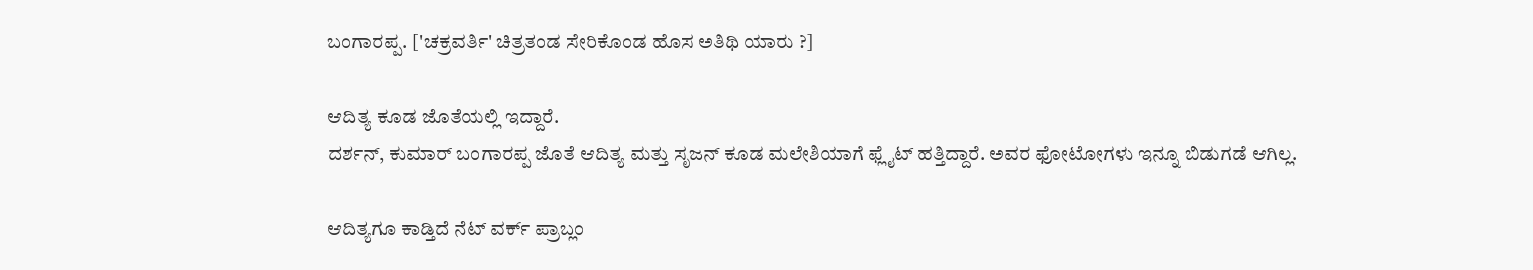ಬಂಗಾರಪ್ಪ. ['ಚಕ್ರವರ್ತಿ' ಚಿತ್ರತಂಡ ಸೇರಿಕೊಂಡ ಹೊಸ ಅತಿಥಿ ಯಾರು ?]

ಆದಿತ್ಯ ಕೂಡ ಜೊತೆಯಲ್ಲಿ ಇದ್ದಾರೆ.
ದರ್ಶನ್, ಕುಮಾರ್ ಬಂಗಾರಪ್ಪ ಜೊತೆ ಆದಿತ್ಯ ಮತ್ತು ಸೃಜನ್ ಕೂಡ ಮಲೇಶಿಯಾಗೆ ಫ್ಲೈಟ್ ಹತ್ತಿದ್ದಾರೆ. ಅವರ ಫೋಟೋಗಳು ಇನ್ನೂ ಬಿಡುಗಡೆ ಆಗಿಲ್ಲ.

ಆದಿತ್ಯಗೂ ಕಾಡ್ತಿದೆ ನೆಟ್ ವರ್ಕ್ ಪ್ರಾಬ್ಲಂ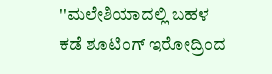''ಮಲೇಶಿಯಾದಲ್ಲಿ ಬಹಳ ಕಡೆ ಶೂಟಿಂಗ್ ಇರೋದ್ರಿಂದ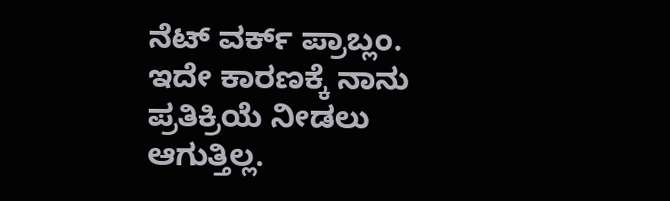ನೆಟ್ ವರ್ಕ್ ಪ್ರಾಬ್ಲಂ. ಇದೇ ಕಾರಣಕ್ಕೆ ನಾನು ಪ್ರತಿಕ್ರಿಯೆ ನೀಡಲು ಆಗುತ್ತಿಲ್ಲ.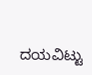ದಯವಿಟ್ಟು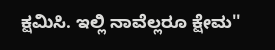ಕ್ಷಮಿಸಿ. ಇಲ್ಲಿ ನಾವೆಲ್ಲರೂ ಕ್ಷೇಮ''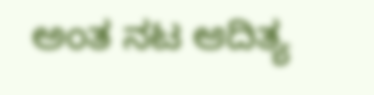ಅಂತ ನಟ ಆದಿತ್ಯ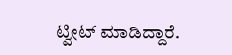ಟ್ವೀಟ್ ಮಾಡಿದ್ದಾರೆ.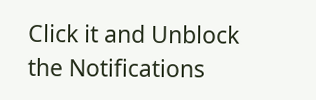Click it and Unblock the Notifications